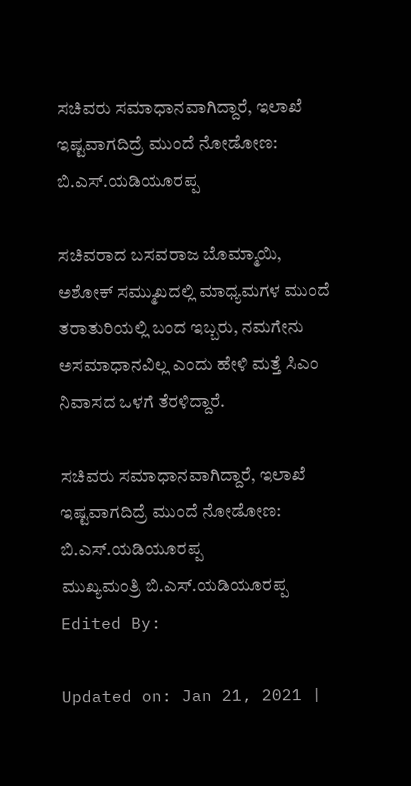ಸಚಿವರು ಸಮಾಧಾನವಾಗಿದ್ದಾರೆ, ಇಲಾಖೆ ಇಷ್ಟವಾಗದಿದ್ರೆ ಮುಂದೆ ನೋಡೋಣ: ಬಿ.ಎಸ್.ಯಡಿಯೂರಪ್ಪ

ಸಚಿವರಾದ ಬಸವರಾಜ ಬೊಮ್ಮಾಯಿ, ಅಶೋಕ್ ಸಮ್ಮುಖದಲ್ಲಿ ಮಾಧ್ಯಮಗಳ ಮುಂದೆ ತರಾತುರಿಯಲ್ಲಿ ಬಂದ ಇಬ್ಬರು, ನಮಗೇನು ಅಸಮಾಧಾನವಿಲ್ಲ ಎಂದು ಹೇಳಿ ಮತ್ತೆ ಸಿಎಂ ನಿವಾಸದ ಒಳಗೆ ತೆರಳಿದ್ದಾರೆ.

ಸಚಿವರು ಸಮಾಧಾನವಾಗಿದ್ದಾರೆ, ಇಲಾಖೆ ಇಷ್ಟವಾಗದಿದ್ರೆ ಮುಂದೆ ನೋಡೋಣ: ಬಿ.ಎಸ್.ಯಡಿಯೂರಪ್ಪ
ಮುಖ್ಯಮಂತ್ರಿ ಬಿ.ಎಸ್.ಯಡಿಯೂರಪ್ಪ
Edited By:

Updated on: Jan 21, 2021 |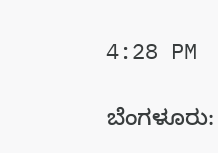4:28 PM

ಬೆಂಗಳೂರು: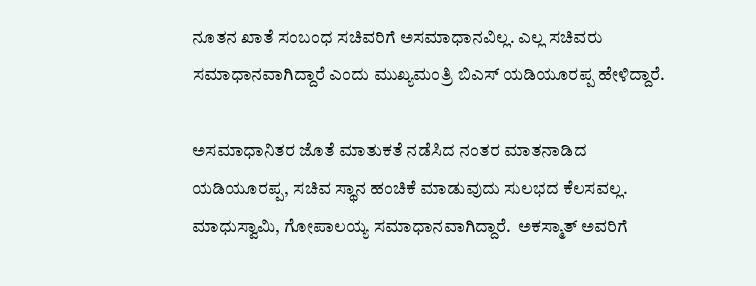ನೂತನ ಖಾತೆ ಸಂಬಂಧ ಸಚಿವರಿಗೆ ಅಸಮಾಧಾನವಿಲ್ಲ. ಎಲ್ಲ ಸಚಿವರು ಸಮಾಧಾನವಾಗಿದ್ದಾರೆ ಎಂದು ಮುಖ್ಯಮಂತ್ರಿ ಬಿಎಸ್ ಯಡಿಯೂರಪ್ಪ ಹೇಳಿದ್ದಾರೆ.

ಅಸಮಾಧಾನಿತರ ಜೊತೆ ಮಾತುಕತೆ ನಡೆಸಿದ ನಂತರ ಮಾತನಾಡಿದ ಯಡಿಯೂರಪ್ಪ, ಸಚಿವ ಸ್ಥಾನ ಹಂಚಿಕೆ ಮಾಡುವುದು ಸುಲಭದ ಕೆಲಸವಲ್ಲ. ಮಾಧುಸ್ವಾಮಿ, ಗೋಪಾಲಯ್ಯ ಸಮಾಧಾನವಾಗಿದ್ದಾರೆ.  ಅಕಸ್ಮಾತ್ ಅವರಿಗೆ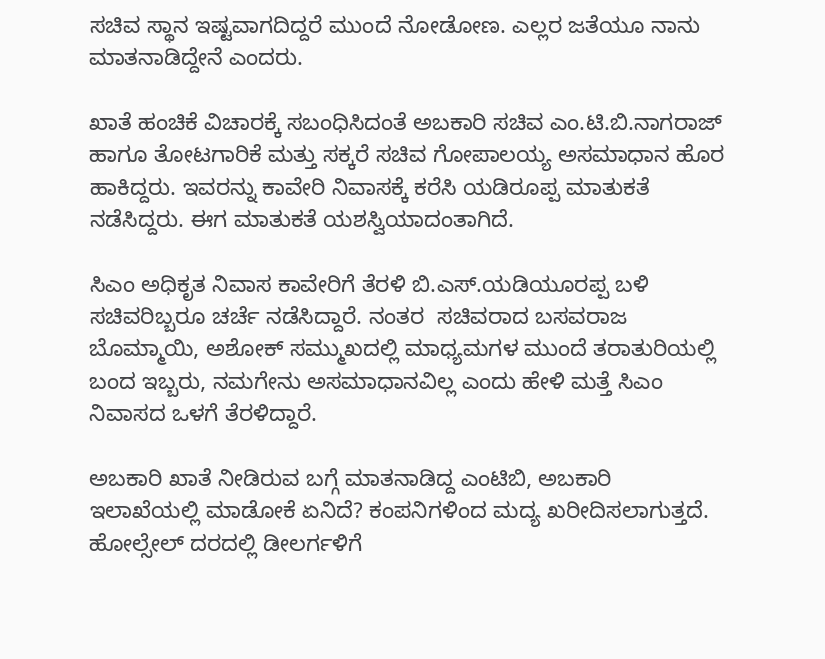ಸಚಿವ ಸ್ಥಾನ ಇಷ್ಟವಾಗದಿದ್ದರೆ ಮುಂದೆ ನೋಡೋಣ. ಎಲ್ಲರ ಜತೆಯೂ ನಾನು ಮಾತನಾಡಿದ್ದೇನೆ ಎಂದರು.

ಖಾತೆ ಹಂಚಿಕೆ ವಿಚಾರಕ್ಕೆ ಸಬಂಧಿಸಿದಂತೆ ಅಬಕಾರಿ ಸಚಿವ ಎಂ.ಟಿ.ಬಿ.ನಾಗರಾಜ್ ಹಾಗೂ ತೋಟಗಾರಿಕೆ ಮತ್ತು ಸಕ್ಕರೆ ಸಚಿವ ಗೋಪಾಲಯ್ಯ ಅಸಮಾಧಾನ ಹೊರ ಹಾಕಿದ್ದರು. ಇವರನ್ನು ಕಾವೇರಿ ನಿವಾಸಕ್ಕೆ ಕರೆಸಿ ಯಡಿರೂಪ್ಪ ಮಾತುಕತೆ ನಡೆಸಿದ್ದರು. ಈಗ ಮಾತುಕತೆ ಯಶಸ್ವಿಯಾದಂತಾಗಿದೆ.

ಸಿಎಂ ಅಧಿಕೃತ ನಿವಾಸ ಕಾವೇರಿಗೆ ತೆರಳಿ ಬಿ.ಎಸ್.ಯಡಿಯೂರಪ್ಪ ಬಳಿ ಸಚಿವರಿಬ್ಬರೂ ಚರ್ಚೆ ನಡೆಸಿದ್ದಾರೆ. ನಂತರ  ಸಚಿವರಾದ ಬಸವರಾಜ ಬೊಮ್ಮಾಯಿ, ಅಶೋಕ್ ಸಮ್ಮುಖದಲ್ಲಿ ಮಾಧ್ಯಮಗಳ ಮುಂದೆ ತರಾತುರಿಯಲ್ಲಿ ಬಂದ ಇಬ್ಬರು, ನಮಗೇನು ಅಸಮಾಧಾನವಿಲ್ಲ ಎಂದು ಹೇಳಿ ಮತ್ತೆ ಸಿಎಂ ನಿವಾಸದ ಒಳಗೆ ತೆರಳಿದ್ದಾರೆ.

ಅಬಕಾರಿ ಖಾತೆ ನೀಡಿರುವ ಬಗ್ಗೆ ಮಾತನಾಡಿದ್ದ ಎಂಟಿಬಿ, ಅಬಕಾರಿ ಇಲಾಖೆಯಲ್ಲಿ ಮಾಡೋಕೆ ಏನಿದೆ? ಕಂಪನಿಗಳಿಂದ ಮದ್ಯ ಖರೀದಿಸಲಾಗುತ್ತದೆ. ಹೋಲ್ಸೇಲ್ ದರದಲ್ಲಿ ಡೀಲರ್ಗಳಿಗೆ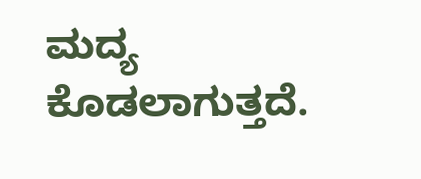ಮದ್ಯ ಕೊಡಲಾಗುತ್ತದೆ.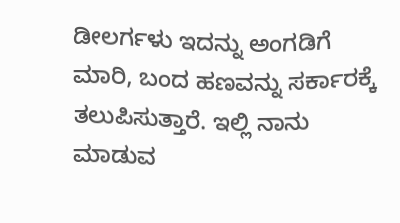ಡೀಲರ್ಗಳು ಇದನ್ನು ಅಂಗಡಿಗೆ ಮಾರಿ, ಬಂದ ಹಣವನ್ನು ಸರ್ಕಾರಕ್ಕೆ ತಲುಪಿಸುತ್ತಾರೆ. ಇಲ್ಲಿ ನಾನು ಮಾಡುವ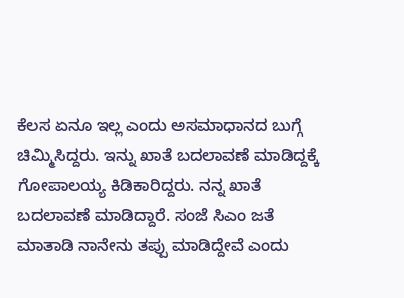ಕೆಲಸ ಏನೂ ಇಲ್ಲ ಎಂದು ಅಸಮಾಧಾನದ ಬುಗ್ಗೆ ಚಿಮ್ಮಿಸಿದ್ದರು. ಇನ್ನು ಖಾತೆ ಬದಲಾವಣೆ ಮಾಡಿದ್ದಕ್ಕೆ ಗೋಪಾಲಯ್ಯ ಕಿಡಿಕಾರಿದ್ದರು. ನನ್ನ ಖಾತೆ ಬದಲಾವಣೆ ಮಾಡಿದ್ದಾರೆ. ಸಂಜೆ ಸಿಎಂ ಜತೆ ಮಾತಾಡಿ ನಾನೇನು ತಪ್ಪು ಮಾಡಿದ್ದೇವೆ ಎಂದು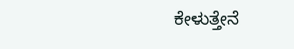ಕೇಳುತ್ತೇನೆ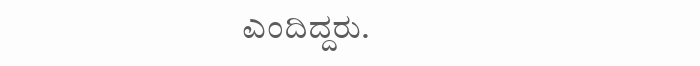ಎಂದಿದ್ದರು.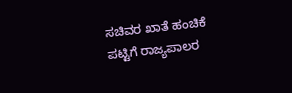ಸಚಿವರ ಖಾತೆ ಹಂಚಿಕೆ ಪಟ್ಟಿಗೆ ರಾಜ್ಯಪಾಲರ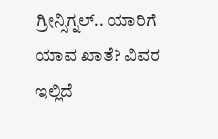ಗ್ರೀನ್ಸಿಗ್ನಲ್.. ಯಾರಿಗೆ ಯಾವ ಖಾತೆ? ವಿವರ ಇಲ್ಲಿದೆ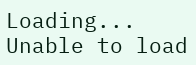Loading...
Unable to load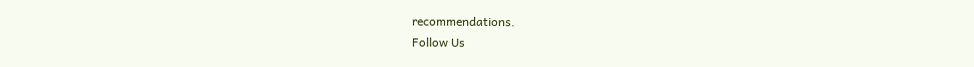recommendations.
Follow Us